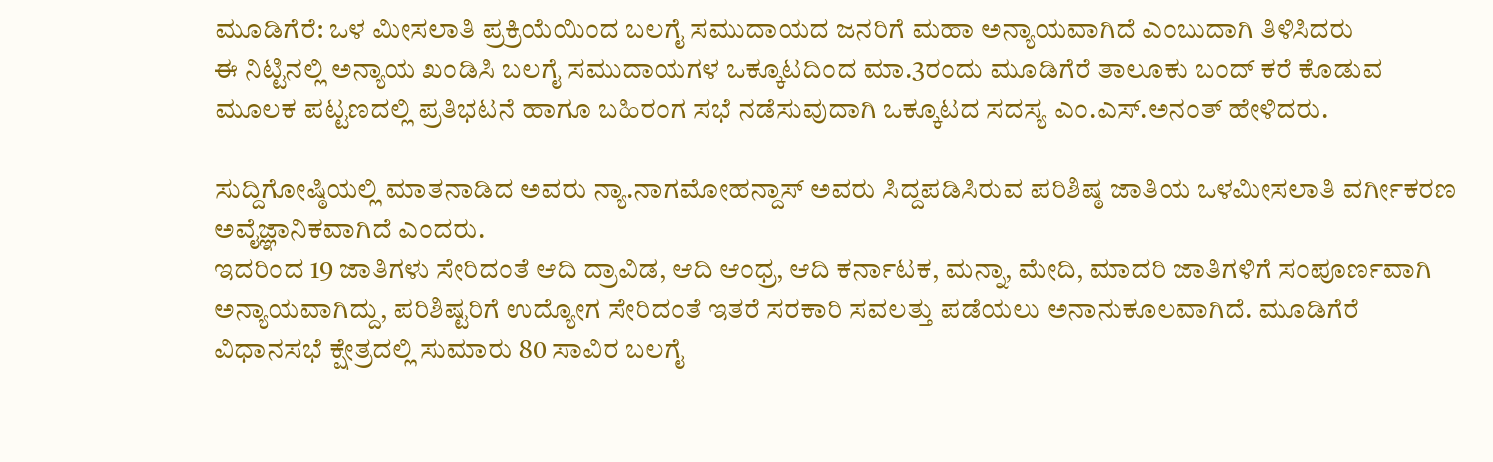ಮೂಡಿಗೆರೆ: ಒಳ ಮೀಸಲಾತಿ ಪ್ರಕ್ರಿಯೆಯಿಂದ ಬಲಗೈ ಸಮುದಾಯದ ಜನರಿಗೆ ಮಹಾ ಅನ್ಯಾಯವಾಗಿದೆ ಎಂಬುದಾಗಿ ತಿಳಿಸಿದರು
ಈ ನಿಟ್ಟಿನಲ್ಲಿ ಅನ್ಯಾಯ ಖಂಡಿಸಿ ಬಲಗೈ ಸಮುದಾಯಗಳ ಒಕ್ಕೂಟದಿಂದ ಮಾ.3ರಂದು ಮೂಡಿಗೆರೆ ತಾಲೂಕು ಬಂದ್ ಕರೆ ಕೊಡುವ ಮೂಲಕ ಪಟ್ಟಣದಲ್ಲಿ ಪ್ರತಿಭಟನೆ ಹಾಗೂ ಬಹಿರಂಗ ಸಭೆ ನಡೆಸುವುದಾಗಿ ಒಕ್ಕೂಟದ ಸದಸ್ಯ ಎಂ.ಎಸ್.ಅನಂತ್ ಹೇಳಿದರು.

ಸುದ್ದಿಗೋಷ್ಠಿಯಲ್ಲಿ ಮಾತನಾಡಿದ ಅವರು ನ್ಯಾ.ನಾಗಮೋಹನ್ದಾಸ್ ಅವರು ಸಿದ್ದಪಡಿಸಿರುವ ಪರಿಶಿಷ್ಠ ಜಾತಿಯ ಒಳಮೀಸಲಾತಿ ವರ್ಗೀಕರಣ ಅವೈಜ್ಞಾನಿಕವಾಗಿದೆ ಎಂದರು.
ಇದರಿಂದ 19 ಜಾತಿಗಳು ಸೇರಿದಂತೆ ಆದಿ ದ್ರಾವಿಡ, ಆದಿ ಆಂಧ್ರ, ಆದಿ ಕರ್ನಾಟಕ, ಮನ್ನಾ, ಮೇದಿ, ಮಾದರಿ ಜಾತಿಗಳಿಗೆ ಸಂಪೂರ್ಣವಾಗಿ ಅನ್ಯಾಯವಾಗಿದ್ದು, ಪರಿಶಿಷ್ಟರಿಗೆ ಉದ್ಯೋಗ ಸೇರಿದಂತೆ ಇತರೆ ಸರಕಾರಿ ಸವಲತ್ತು ಪಡೆಯಲು ಅನಾನುಕೂಲವಾಗಿದೆ. ಮೂಡಿಗೆರೆ ವಿಧಾನಸಭೆ ಕ್ಷೇತ್ರದಲ್ಲಿ ಸುಮಾರು 80 ಸಾವಿರ ಬಲಗೈ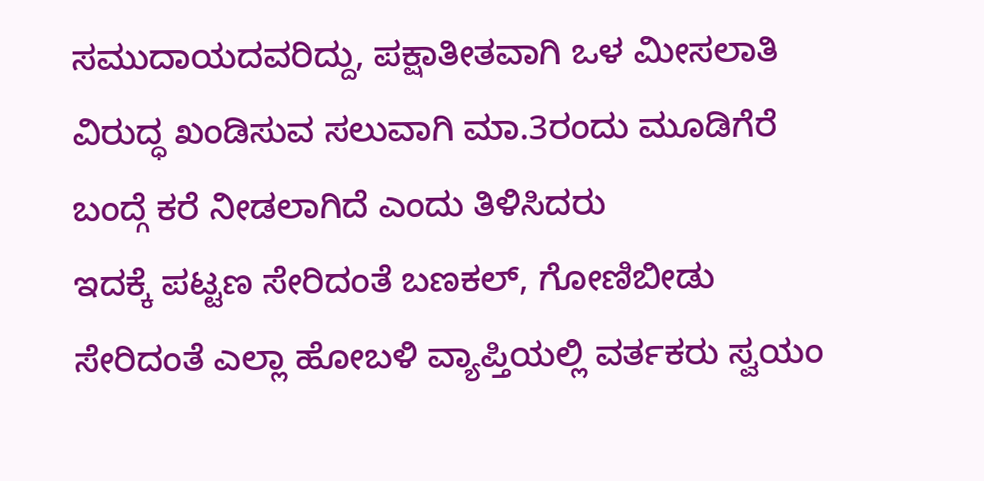ಸಮುದಾಯದವರಿದ್ದು, ಪಕ್ಷಾತೀತವಾಗಿ ಒಳ ಮೀಸಲಾತಿ ವಿರುದ್ಧ ಖಂಡಿಸುವ ಸಲುವಾಗಿ ಮಾ.3ರಂದು ಮೂಡಿಗೆರೆ ಬಂದ್ಗೆ ಕರೆ ನೀಡಲಾಗಿದೆ ಎಂದು ತಿಳಿಸಿದರು
ಇದಕ್ಕೆ ಪಟ್ಟಣ ಸೇರಿದಂತೆ ಬಣಕಲ್, ಗೋಣಿಬೀಡು ಸೇರಿದಂತೆ ಎಲ್ಲಾ ಹೋಬಳಿ ವ್ಯಾಪ್ತಿಯಲ್ಲಿ ವರ್ತಕರು ಸ್ವಯಂ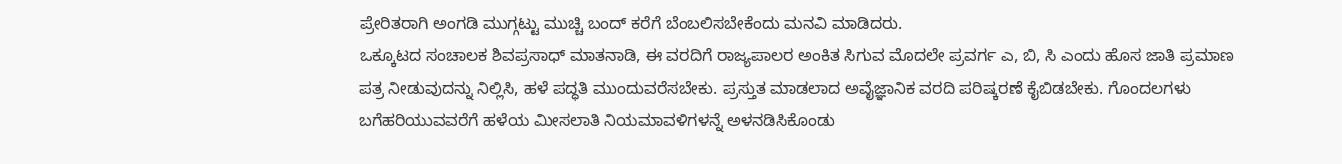ಪ್ರೇರಿತರಾಗಿ ಅಂಗಡಿ ಮುಗ್ಗಟ್ಟು ಮುಚ್ಚಿ ಬಂದ್ ಕರೆಗೆ ಬೆಂಬಲಿಸಬೇಕೆಂದು ಮನವಿ ಮಾಡಿದರು.
ಒಕ್ಕೂಟದ ಸಂಚಾಲಕ ಶಿವಪ್ರಸಾಧ್ ಮಾತನಾಡಿ, ಈ ವರದಿಗೆ ರಾಜ್ಯಪಾಲರ ಅಂಕಿತ ಸಿಗುವ ಮೊದಲೇ ಪ್ರವರ್ಗ ಎ, ಬಿ, ಸಿ ಎಂದು ಹೊಸ ಜಾತಿ ಪ್ರಮಾಣ ಪತ್ರ ನೀಡುವುದನ್ನು ನಿಲ್ಲಿಸಿ, ಹಳೆ ಪದ್ಧತಿ ಮುಂದುವರೆಸಬೇಕು. ಪ್ರಸ್ತುತ ಮಾಡಲಾದ ಅವೈಜ್ಞಾನಿಕ ವರದಿ ಪರಿಷ್ಕರಣೆ ಕೈಬಿಡಬೇಕು. ಗೊಂದಲಗಳು ಬಗೆಹರಿಯುವವರೆಗೆ ಹಳೆಯ ಮೀಸಲಾತಿ ನಿಯಮಾವಳಿಗಳನ್ನೆ ಅಳನಡಿಸಿಕೊಂಡು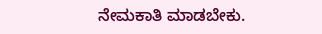ನೇಮಕಾತಿ ಮಾಡಬೇಕು.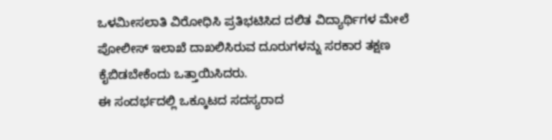ಒಳಮೀಸಲಾತಿ ವಿರೋಧಿಸಿ ಪ್ರತಿಭಟಿಸಿದ ದಲಿತ ವಿದ್ಯಾರ್ಥಿಗಳ ಮೇಲೆ ಪೋಲೀಸ್ ಇಲಾಖೆ ದಾಖಲಿಸಿರುವ ದೂರುಗಳನ್ನು ಸರಕಾರ ತಕ್ಷಣ ಕೈಬಿಡಬೇಕೆಂದು ಒತ್ತಾಯಿಸಿದರು.
ಈ ಸಂದರ್ಭದಲ್ಲಿ ಒಕ್ಕೂಟದ ಸದಸ್ಯರಾದ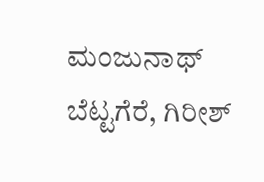ಮಂಜುನಾಥ್ ಬೆಟ್ಟಗೆರೆ, ಗಿರೀಶ್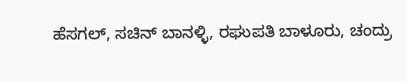ಹೆಸಗಲ್, ಸಚಿನ್ ಬಾನಳ್ಳಿ, ರಘುಪತಿ ಬಾಳೂರು, ಚಂದ್ರು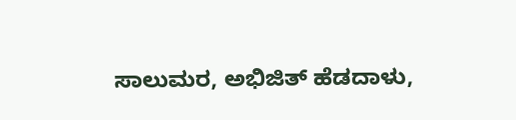ಸಾಲುಮರ, ಅಭಿಜಿತ್ ಹೆಡದಾಳು,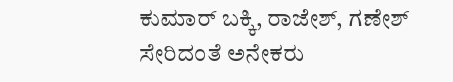ಕುಮಾರ್ ಬಕ್ಕಿ, ರಾಜೇಶ್, ಗಣೇಶ್ ಸೇರಿದಂತೆ ಅನೇಕರು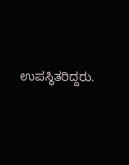ಉಪಸ್ಥಿತರಿದ್ದರು.